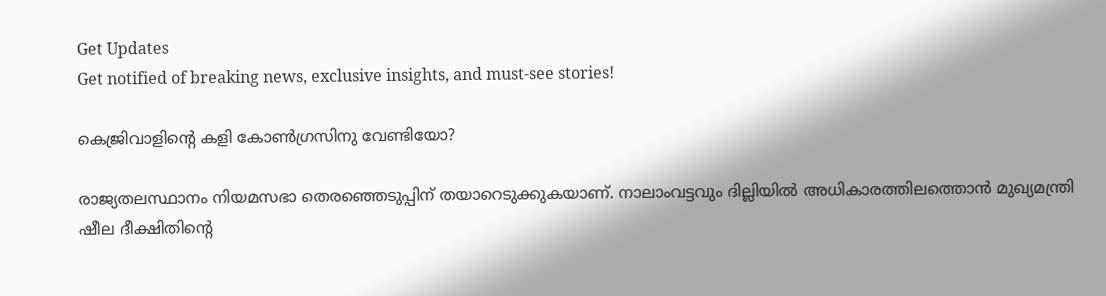Get Updates
Get notified of breaking news, exclusive insights, and must-see stories!

കെജ്രിവാളിന്റെ കളി കോണ്‍ഗ്രസിനു വേണ്ടിയോ?

രാജ്യതലസ്ഥാനം നിയമസഭാ തെരഞ്ഞെടുപ്പിന് തയാറെടുക്കുകയാണ്. നാലാംവട്ടവും ദില്ലിയില്‍ അധികാരത്തിലത്തൊന്‍ മുഖ്യമന്ത്രി ഷീല ദീക്ഷിതിന്റെ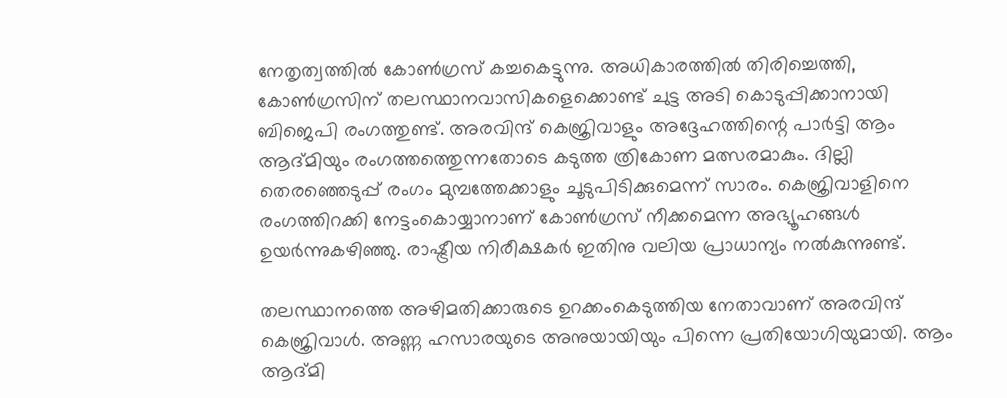നേതൃത്വത്തില്‍ കോണ്‍ഗ്രസ് കച്ചകെട്ടുന്നു. അധികാരത്തില്‍ തിരിച്ചെത്തി, കോണ്‍ഗ്രസിന് തലസ്ഥാനവാസികളെക്കൊണ്ട് ചുട്ട അടി കൊടുപ്പിക്കാനായി ബിജെപി രംഗത്തുണ്ട്. അരവിന്ദ് കെജ്രിവാളും അദ്ദേഹത്തിന്റെ പാര്‍ട്ടി ആം ആദ്മിയും രംഗത്തത്തെുന്നതോടെ കടുത്ത ത്രികോണ മത്സരമാകും. ദില്ലി തെരഞ്ഞെടുപ്പ് രംഗം മുമ്പത്തേക്കാളും ചൂടുപിടിക്കുമെന്ന് സാരം. കെജ്രിവാളിനെ രംഗത്തിറക്കി നേട്ടംകൊയ്യാനാണ് കോണ്‍ഗ്രസ് നീക്കമെന്ന അഭ്യൂഹങ്ങള്‍ ഉയര്‍ന്നുകഴിഞ്ഞു. രാഷ്ട്രീയ നിരീക്ഷകര്‍ ഇതിനു വലിയ പ്രാധാന്യം നല്‍കുന്നുണ്ട്.

തലസ്ഥാനത്തെ അഴിമതിക്കാരുടെ ഉറക്കംകെടുത്തിയ നേതാവാണ് അരവിന്ദ് കെജ്രിവാള്‍. അണ്ണ ഹസാരയുടെ അനുയായിയും പിന്നെ പ്രതിയോഗിയുമായി. ആം ആദ്മി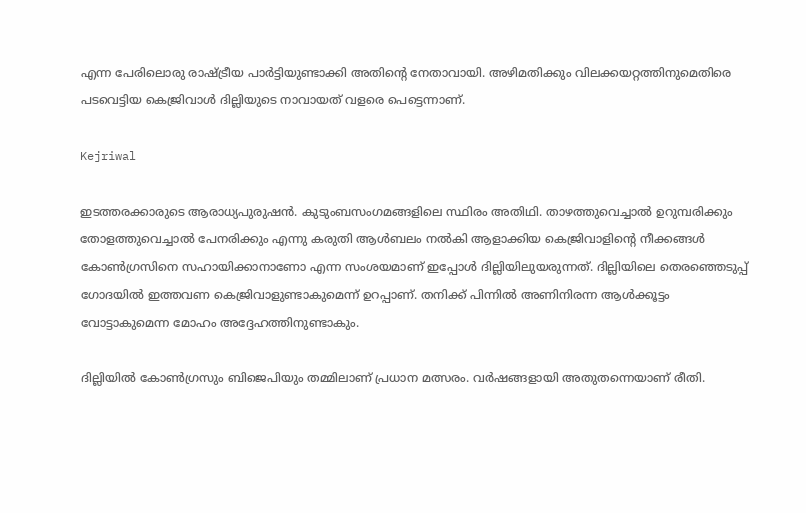എന്ന പേരിലൊരു രാഷ്ട്രീയ പാര്‍ട്ടിയുണ്ടാക്കി അതിന്റെ നേതാവായി. അഴിമതിക്കും വിലക്കയറ്റത്തിനുമെതിരെ പടവെട്ടിയ കെജ്രിവാള്‍ ദില്ലിയുടെ നാവായത് വളരെ പെട്ടെന്നാണ്.

Kejriwal

ഇടത്തരക്കാരുടെ ആരാധ്യപുരുഷന്‍. കുടുംബസംഗമങ്ങളിലെ സ്ഥിരം അതിഥി. താഴത്തുവെച്ചാല്‍ ഉറുമ്പരിക്കും തോളത്തുവെച്ചാല്‍ പേനരിക്കും എന്നു കരുതി ആള്‍ബലം നല്‍കി ആളാക്കിയ കെജ്രിവാളിന്റെ നീക്കങ്ങള്‍ കോണ്‍ഗ്രസിനെ സഹായിക്കാനാണോ എന്ന സംശയമാണ് ഇപ്പോള്‍ ദില്ലിയിലുയരുന്നത്. ദില്ലിയിലെ തെരഞ്ഞെടുപ്പ് ഗോദയില്‍ ഇത്തവണ കെജ്രിവാളുണ്ടാകുമെന്ന് ഉറപ്പാണ്. തനിക്ക് പിന്നില്‍ അണിനിരന്ന ആള്‍ക്കൂട്ടം വോട്ടാകുമെന്ന മോഹം അദ്ദേഹത്തിനുണ്ടാകും.

ദില്ലിയില്‍ കോണ്‍ഗ്രസും ബിജെപിയും തമ്മിലാണ് പ്രധാന മത്സരം. വര്‍ഷങ്ങളായി അതുതന്നെയാണ് രീതി.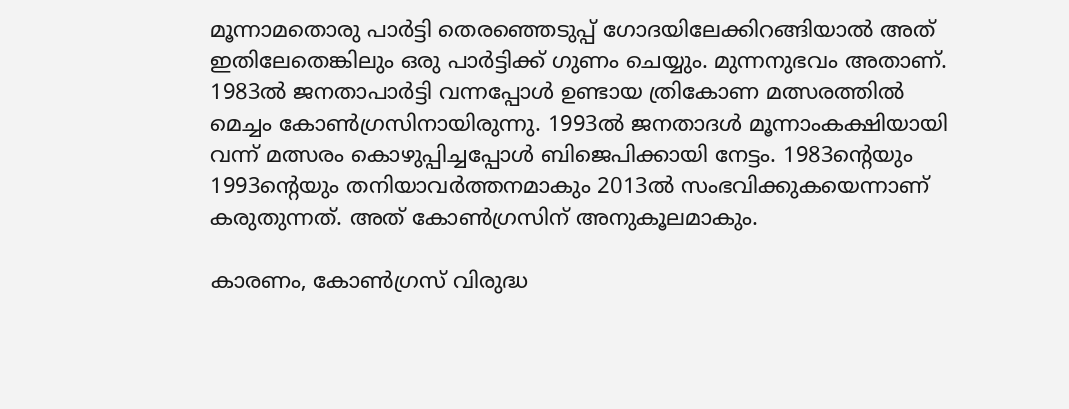മൂന്നാമതൊരു പാര്‍ട്ടി തെരഞ്ഞെടുപ്പ് ഗോദയിലേക്കിറങ്ങിയാല്‍ അത് ഇതിലേതെങ്കിലും ഒരു പാര്‍ട്ടിക്ക് ഗുണം ചെയ്യും. മുന്നനുഭവം അതാണ്. 1983ല്‍ ജനതാപാര്‍ട്ടി വന്നപ്പോള്‍ ഉണ്ടായ ത്രികോണ മത്സരത്തില്‍ മെച്ചം കോണ്‍ഗ്രസിനായിരുന്നു. 1993ല്‍ ജനതാദള്‍ മൂന്നാംകക്ഷിയായി വന്ന് മത്സരം കൊഴുപ്പിച്ചപ്പോള്‍ ബിജെപിക്കായി നേട്ടം. 1983ന്റെയും 1993ന്റെയും തനിയാവര്‍ത്തനമാകും 2013ല്‍ സംഭവിക്കുകയെന്നാണ് കരുതുന്നത്. അത് കോണ്‍ഗ്രസിന് അനുകൂലമാകും.

കാരണം, കോണ്‍ഗ്രസ് വിരുദ്ധ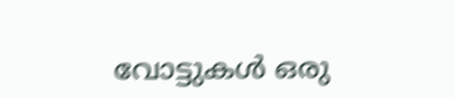വോട്ടുകള്‍ ഒരു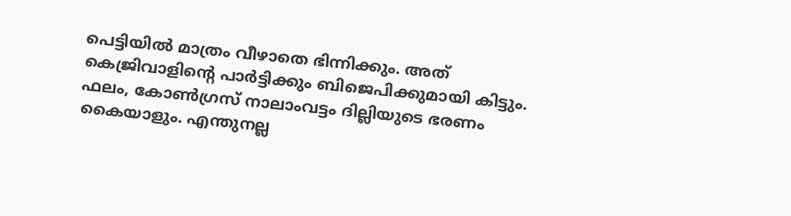പെട്ടിയില്‍ മാത്രം വീഴാതെ ഭിന്നിക്കും. അത് കെജ്രിവാളിന്റെ പാര്‍ട്ടിക്കും ബിജെപിക്കുമായി കിട്ടും. ഫലം, കോണ്‍ഗ്രസ് നാലാംവട്ടം ദില്ലിയുടെ ഭരണം കൈയാളും. എന്തുനല്ല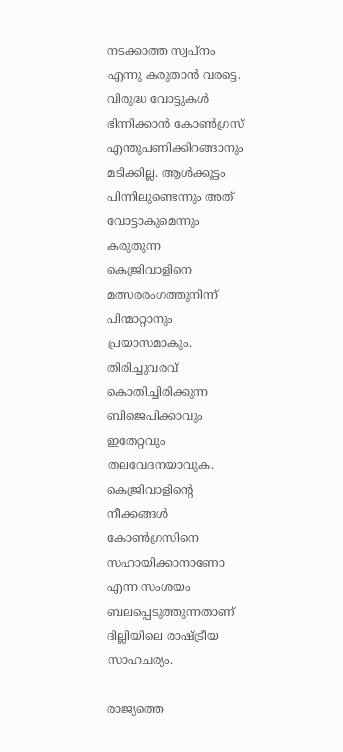നടക്കാത്ത സ്വപ്നം എന്നു കരുതാന്‍ വരട്ടെ. വിരുദ്ധ വോട്ടുകള്‍ ഭിന്നിക്കാന്‍ കോണ്‍ഗ്രസ് എന്തുപണിക്കിറങ്ങാനും മടിക്കില്ല. ആള്‍ക്കൂട്ടം പിന്നിലുണ്ടെന്നും അത് വോട്ടാകുമെന്നും കരുതുന്ന കെജ്രിവാളിനെ മത്സരരംഗത്തുനിന്ന് പിന്മാറ്റാനും പ്രയാസമാകും. തിരിച്ചുവരവ് കൊതിച്ചിരിക്കുന്ന ബിജെപിക്കാവും ഇതേറ്റവും തലവേദനയാവുക. കെജ്രിവാളിന്റെ നീക്കങ്ങള്‍ കോണ്‍ഗ്രസിനെ സഹായിക്കാനാണോ എന്ന സംശയം ബലപ്പെടുത്തുന്നതാണ് ദില്ലിയിലെ രാഷ്ട്രീയ സാഹചര്യം.

രാജ്യത്തെ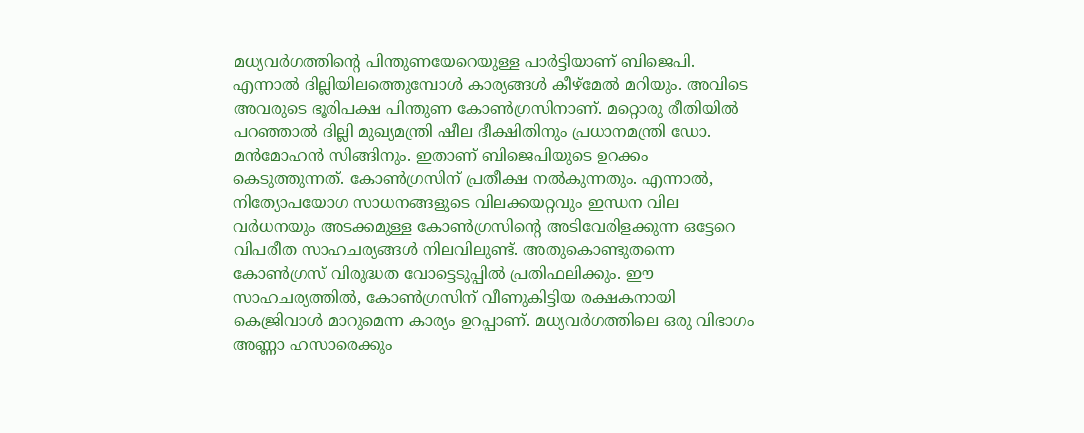മധ്യവര്‍ഗത്തിന്റെ പിന്തുണയേറെയുള്ള പാര്‍ട്ടിയാണ് ബിജെപി. എന്നാല്‍ ദില്ലിയിലത്തെുമ്പോള്‍ കാര്യങ്ങള്‍ കീഴ്‌മേല്‍ മറിയും. അവിടെ അവരുടെ ഭൂരിപക്ഷ പിന്തുണ കോണ്‍ഗ്രസിനാണ്. മറ്റൊരു രീതിയില്‍ പറഞ്ഞാല്‍ ദില്ലി മുഖ്യമന്ത്രി ഷീല ദീക്ഷിതിനും പ്രധാനമന്ത്രി ഡോ. മന്‍മോഹന്‍ സിങ്ങിനും. ഇതാണ് ബിജെപിയുടെ ഉറക്കം കെടുത്തുന്നത്. കോണ്‍ഗ്രസിന് പ്രതീക്ഷ നല്‍കുന്നതും. എന്നാല്‍, നിത്യോപയോഗ സാധനങ്ങളുടെ വിലക്കയറ്റവും ഇന്ധന വില വര്‍ധനയും അടക്കമുള്ള കോണ്‍ഗ്രസിന്റെ അടിവേരിളക്കുന്ന ഒട്ടേറെ വിപരീത സാഹചര്യങ്ങള്‍ നിലവിലുണ്ട്. അതുകൊണ്ടുതന്നെ കോണ്‍ഗ്രസ് വിരുദ്ധത വോട്ടെടുപ്പില്‍ പ്രതിഫലിക്കും. ഈ സാഹചര്യത്തില്‍, കോണ്‍ഗ്രസിന് വീണുകിട്ടിയ രക്ഷകനായി കെജ്രിവാള്‍ മാറുമെന്ന കാര്യം ഉറപ്പാണ്. മധ്യവര്‍ഗത്തിലെ ഒരു വിഭാഗം അണ്ണാ ഹസാരെക്കും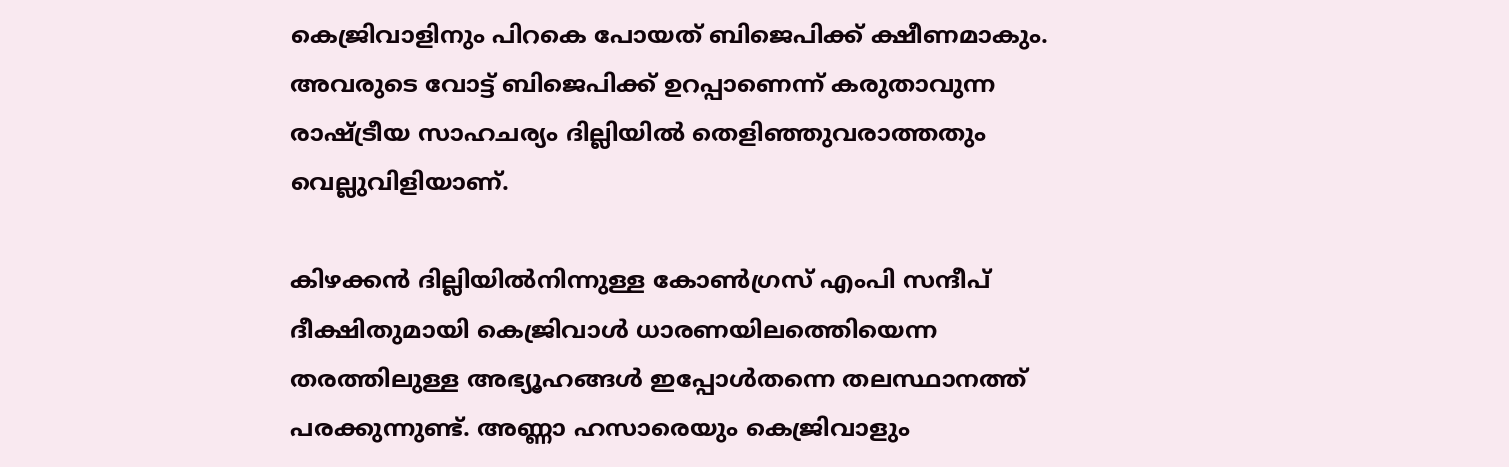കെജ്രിവാളിനും പിറകെ പോയത് ബിജെപിക്ക് ക്ഷീണമാകും. അവരുടെ വോട്ട് ബിജെപിക്ക് ഉറപ്പാണെന്ന് കരുതാവുന്ന രാഷ്ട്രീയ സാഹചര്യം ദില്ലിയില്‍ തെളിഞ്ഞുവരാത്തതും വെല്ലുവിളിയാണ്.

കിഴക്കന്‍ ദില്ലിയില്‍നിന്നുള്ള കോണ്‍ഗ്രസ് എംപി സന്ദീപ് ദീക്ഷിതുമായി കെജ്രിവാള്‍ ധാരണയിലത്തെിയെന്ന തരത്തിലുള്ള അഭ്യൂഹങ്ങള്‍ ഇപ്പോള്‍തന്നെ തലസ്ഥാനത്ത് പരക്കുന്നുണ്ട്. അണ്ണാ ഹസാരെയും കെജ്രിവാളും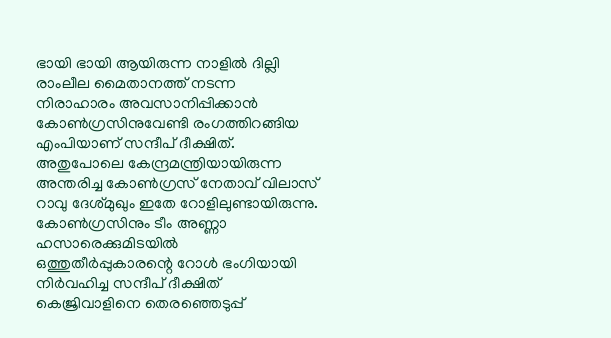ഭായി ഭായി ആയിരുന്ന നാളില്‍ ദില്ലി രാംലീല മൈതാനത്ത് നടന്ന നിരാഹാരം അവസാനിപ്പിക്കാന്‍ കോണ്‍ഗ്രസിനുവേണ്ടി രംഗത്തിറങ്ങിയ എംപിയാണ് സന്ദീപ് ദീക്ഷിത്. അതുപോലെ കേന്ദ്രമന്ത്രിയായിരുന്ന അന്തരിച്ച കോണ്‍ഗ്രസ് നേതാവ് വിലാസ് റാവു ദേശ്മുഖും ഇതേ റോളിലുണ്ടായിരുന്നു. കോണ്‍ഗ്രസിനും ടീം അണ്ണാ ഹസാരെക്കുമിടയില്‍ ഒത്തുതീര്‍പ്പുകാരന്റെ റോള്‍ ഭംഗിയായി നിര്‍വഹിച്ച സന്ദീപ് ദീക്ഷിത് കെജ്രിവാളിനെ തെരഞ്ഞെടുപ്പ്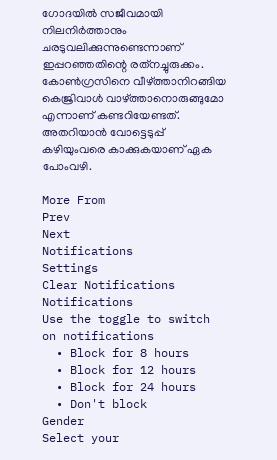ഗോദയില്‍ സജീവമായി നിലനിര്‍ത്താനും ചരടുവലിക്കുന്നുണ്ടെന്നാണ് ഇപ്പറഞ്ഞതിന്റെ രത്‌നച്ചുരുക്കം. കോണ്‍ഗ്രസിനെ വീഴ്ത്താനിറങ്ങിയ കെജ്രിവാള്‍ വാഴ്ത്താനൊരുങ്ങുമോ എന്നാണ് കണ്ടറിയേണ്ടത്. അതറിയാന്‍ വോട്ടെടുപ്പ് കഴിയുംവരെ കാക്കുകയാണ് ഏക പോംവഴി.

More From
Prev
Next
Notifications
Settings
Clear Notifications
Notifications
Use the toggle to switch on notifications
  • Block for 8 hours
  • Block for 12 hours
  • Block for 24 hours
  • Don't block
Gender
Select your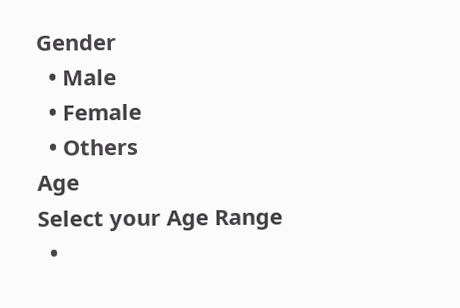Gender
  • Male
  • Female
  • Others
Age
Select your Age Range
  •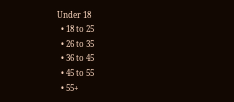Under 18
  • 18 to 25
  • 26 to 35
  • 36 to 45
  • 45 to 55
  • 55+